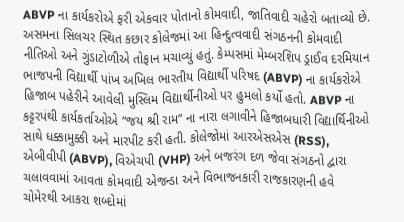ABVP ના કાર્યકરોએ ફરી એકવાર પોતાનો કોમવાદી, જાતિવાદી ચહેરો બતાવ્યો છે. અસમના સિલચર સ્થિત કછાર કોલેજમાં આ હિન્દુત્વવાદી સંગઠનની કોમવાદી નીતિઓ અને ગુંડાટોળીએ તોફાન મચાવ્યું હતું. કેમ્પસમાં મેમ્બરશિપ ડ્રાઈવ દરમિયાન ભાજપની વિદ્યાર્થી પાંખ અખિલ ભારતીય વિદ્યાર્થી પરિષદ (ABVP) ના કાર્યકરોએ હિજાબ પહેરીને આવેલી મુસ્લિમ વિદ્યાર્થીનીઓ પર હુમલો કર્યો હતો. ABVP ના કટ્ટરપંથી કાર્યકર્તાઓએ “જય શ્રી રામ” ના નારા લગાવીને હિજાબધારી વિદ્યાર્થિનીઓ સાથે ધક્કામુક્કી અને મારપીટ કરી હતી. કોલેજોમાં આરએસએસ (RSS), એબીવીપી (ABVP), વિએચપી (VHP) અને બજરંગ દળ જેવા સંગઠનો દ્વારા ચલાવવામાં આવતા કોમવાદી એજન્ડા અને વિભાજનકારી રાજકારણની હવે ચોમેરથી આકરા શબ્દોમાં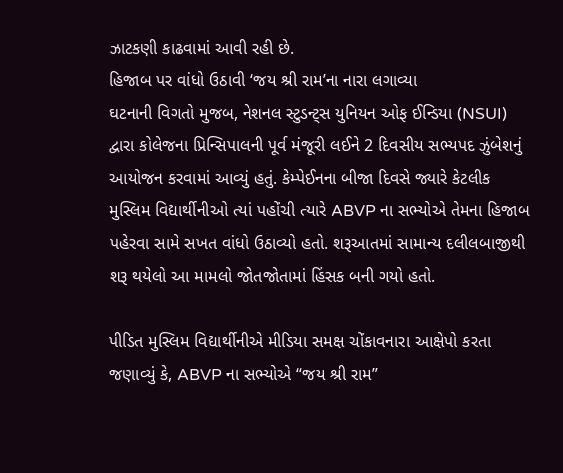ઝાટકણી કાઢવામાં આવી રહી છે.
હિજાબ પર વાંધો ઉઠાવી ‘જય શ્રી રામ’ના નારા લગાવ્યા
ઘટનાની વિગતો મુજબ, નેશનલ સ્ટુડન્ટ્સ યુનિયન ઓફ ઈન્ડિયા (NSUI) દ્વારા કોલેજના પ્રિન્સિપાલની પૂર્વ મંજૂરી લઈને 2 દિવસીય સભ્યપદ ઝુંબેશનું આયોજન કરવામાં આવ્યું હતું. કેમ્પેઈનના બીજા દિવસે જ્યારે કેટલીક મુસ્લિમ વિદ્યાર્થીનીઓ ત્યાં પહોંચી ત્યારે ABVP ના સભ્યોએ તેમના હિજાબ પહેરવા સામે સખત વાંધો ઉઠાવ્યો હતો. શરૂઆતમાં સામાન્ય દલીલબાજીથી શરૂ થયેલો આ મામલો જોતજોતામાં હિંસક બની ગયો હતો.

પીડિત મુસ્લિમ વિદ્યાર્થીનીએ મીડિયા સમક્ષ ચોંકાવનારા આક્ષેપો કરતા જણાવ્યું કે, ABVP ના સભ્યોએ “જય શ્રી રામ”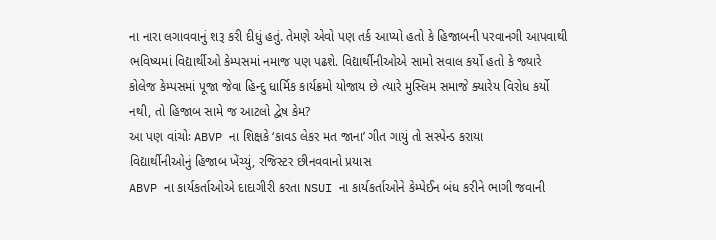ના નારા લગાવવાનું શરૂ કરી દીધું હતું. તેમણે એવો પણ તર્ક આપ્યો હતો કે હિજાબની પરવાનગી આપવાથી ભવિષ્યમાં વિદ્યાર્થીઓ કેમ્પસમાં નમાજ પણ પઢશે. વિદ્યાર્થીનીઓએ સામો સવાલ કર્યો હતો કે જ્યારે કોલેજ કેમ્પસમાં પૂજા જેવા હિન્દુ ધાર્મિક કાર્યક્રમો યોજાય છે ત્યારે મુસ્લિમ સમાજે ક્યારેય વિરોધ કર્યો નથી, તો હિજાબ સામે જ આટલો દ્વેષ કેમ?
આ પણ વાંચોઃ ABVP ના શિક્ષકે ‘કાવડ લેકર મત જાના’ ગીત ગાયું તો સસ્પેન્ડ કરાયા
વિદ્યાર્થીનીઓનું હિજાબ ખેંચ્યું, રજિસ્ટર છીનવવાનો પ્રયાસ
ABVP ના કાર્યકર્તાઓએ દાદાગીરી કરતા NSUI ના કાર્યકર્તાઓને કેમ્પેઈન બંધ કરીને ભાગી જવાની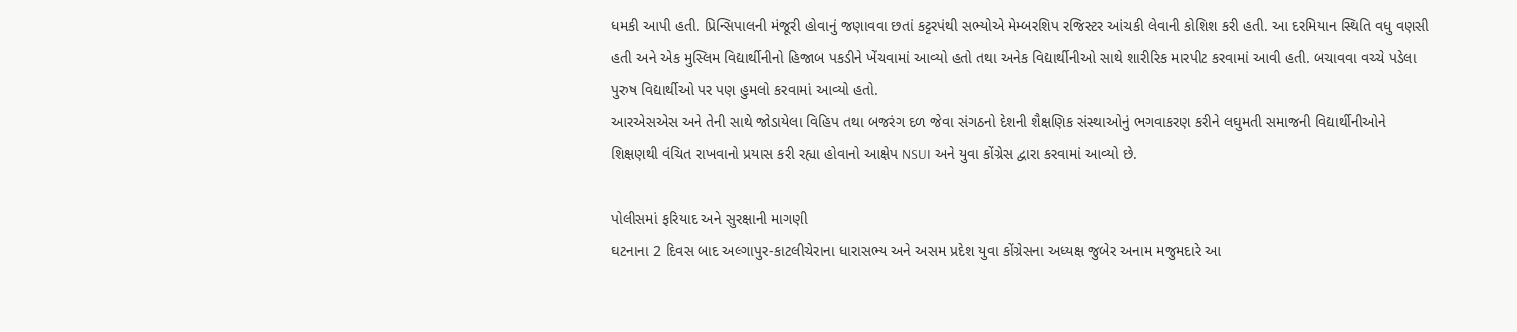ધમકી આપી હતી. પ્રિન્સિપાલની મંજૂરી હોવાનું જણાવવા છતાં કટ્ટરપંથી સભ્યોએ મેમ્બરશિપ રજિસ્ટર આંચકી લેવાની કોશિશ કરી હતી. આ દરમિયાન સ્થિતિ વધુ વણસી હતી અને એક મુસ્લિમ વિદ્યાર્થીનીનો હિજાબ પકડીને ખેંચવામાં આવ્યો હતો તથા અનેક વિદ્યાર્થીનીઓ સાથે શારીરિક મારપીટ કરવામાં આવી હતી. બચાવવા વચ્ચે પડેલા પુરુષ વિદ્યાર્થીઓ પર પણ હુમલો કરવામાં આવ્યો હતો.
આરએસએસ અને તેની સાથે જોડાયેલા વિહિપ તથા બજરંગ દળ જેવા સંગઠનો દેશની શૈક્ષણિક સંસ્થાઓનું ભગવાકરણ કરીને લઘુમતી સમાજની વિદ્યાર્થીનીઓને શિક્ષણથી વંચિત રાખવાનો પ્રયાસ કરી રહ્યા હોવાનો આક્ષેપ NSUI અને યુવા કોંગ્રેસ દ્વારા કરવામાં આવ્યો છે.

પોલીસમાં ફરિયાદ અને સુરક્ષાની માગણી
ઘટનાના 2 દિવસ બાદ અલ્ગાપુર-કાટલીચેરાના ધારાસભ્ય અને અસમ પ્રદેશ યુવા કોંગ્રેસના અધ્યક્ષ જુબેર અનામ મજુમદારે આ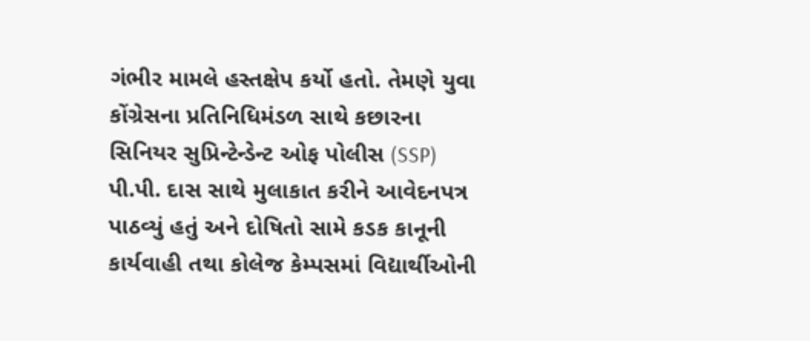ગંભીર મામલે હસ્તક્ષેપ કર્યો હતો. તેમણે યુવા કોંગ્રેસના પ્રતિનિધિમંડળ સાથે કછારના સિનિયર સુપ્રિન્ટેન્ડેન્ટ ઓફ પોલીસ (SSP) પી.પી. દાસ સાથે મુલાકાત કરીને આવેદનપત્ર પાઠવ્યું હતું અને દોષિતો સામે કડક કાનૂની કાર્યવાહી તથા કોલેજ કેમ્પસમાં વિદ્યાર્થીઓની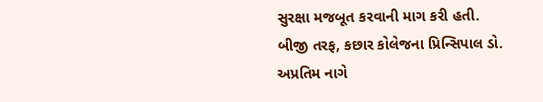સુરક્ષા મજબૂત કરવાની માગ કરી હતી.
બીજી તરફ, કછાર કોલેજના પ્રિન્સિપાલ ડો. અપ્રતિમ નાગે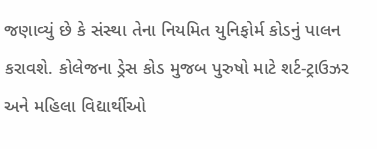જણાવ્યું છે કે સંસ્થા તેના નિયમિત યુનિફોર્મ કોડનું પાલન કરાવશે. કોલેજના ડ્રેસ કોડ મુજબ પુરુષો માટે શર્ટ-ટ્રાઉઝર અને મહિલા વિદ્યાર્થીઓ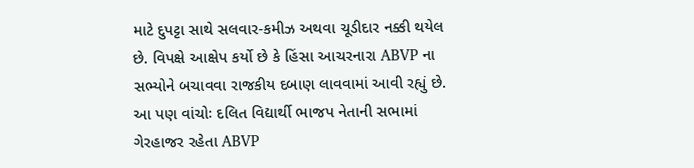માટે દુપટ્ટા સાથે સલવાર-કમીઝ અથવા ચૂડીદાર નક્કી થયેલ છે. વિપક્ષે આક્ષેપ કર્યો છે કે હિંસા આચરનારા ABVP ના સભ્યોને બચાવવા રાજકીય દબાણ લાવવામાં આવી રહ્યું છે.
આ પણ વાંચોઃ દલિત વિદ્યાર્થી ભાજપ નેતાની સભામાં ગેરહાજર રહેતા ABVP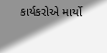કાર્યકરોએ માર્યો